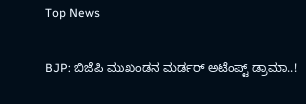Top News

BJP: ಬಿಜೆಪಿ ಮುಖಂಡನ ಮರ್ಡರ್ ಅಟೆಂಪ್ಟ್ ಡ್ರಾಮಾ..!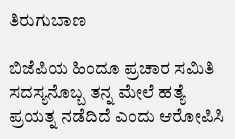ತಿರುಗುಬಾಣ

ಬಿಜೆಪಿಯ ಹಿಂದೂ ಪ್ರಚಾರ ಸಮಿತಿ ಸದಸ್ಯನೊಬ್ಬ ತನ್ನ ಮೇಲೆ ಹತ್ಯೆ ಪ್ರಯತ್ನ ನಡೆದಿದೆ ಎಂದು ಆರೋಪಿಸಿ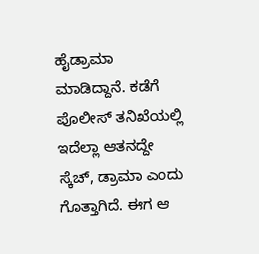ಹೈಡ್ರಾಮಾ ಮಾಡಿದ್ದಾನೆ. ಕಡೆಗೆ ಪೊಲೀಸ್ ತನಿಖೆಯಲ್ಲಿ ಇದೆಲ್ಲಾ ಆತನದ್ದೇ ಸ್ಕೆಚ್, ಡ್ರಾಮಾ ಎಂದು ಗೊತ್ತಾಗಿದೆ. ಈಗ ಆ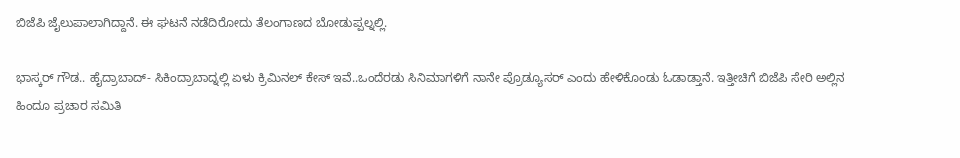ಬಿಜೆಪಿ ಜೈಲುಪಾಲಾಗಿದ್ದಾನೆ. ಈ ಘಟನೆ ನಡೆದಿರೋದು ತೆಲಂಗಾಣದ ಬೋಡುಪ್ಪಲ್ನಲ್ಲಿ.

ಭಾಸ್ಕರ್ ಗೌಡ.. ಹೈದ್ರಾಬಾದ್- ಸಿಕಿಂದ್ರಾಬಾದ್ನಲ್ಲಿ ಏಳು ಕ್ರಿಮಿನಲ್ ಕೇಸ್ ಇವೆ..ಒಂದೆರಡು ಸಿನಿಮಾಗಳಿಗೆ ನಾನೇ ಪ್ರೊಡ್ಯೂಸರ್ ಎಂದು ಹೇಳಿಕೊಂಡು ಓಡಾಡ್ತಾನೆ. ಇತ್ತೀಚಿಗೆ ಬಿಜೆಪಿ ಸೇರಿ ಅಲ್ಲಿನ ಹಿಂದೂ ಪ್ರಚಾರ ಸಮಿತಿ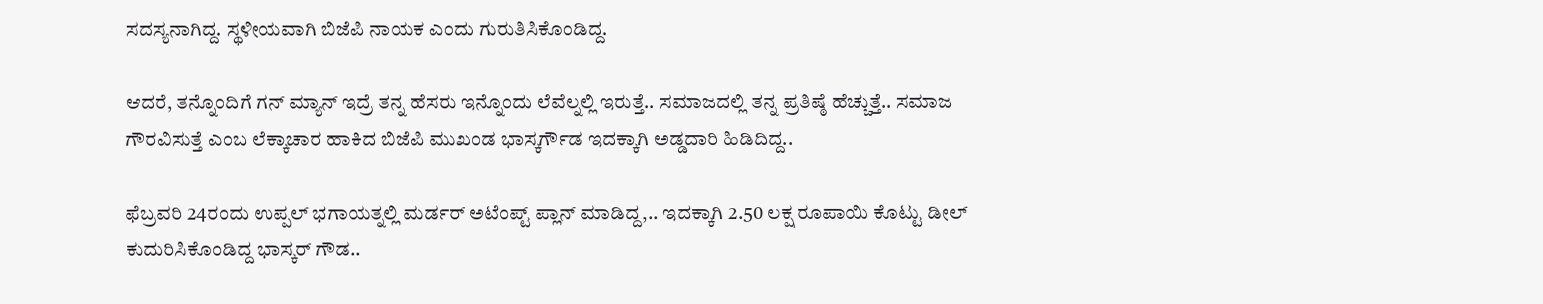ಸದಸ್ಯನಾಗಿದ್ದ. ಸ್ಥಳೀಯವಾಗಿ ಬಿಜೆಪಿ ನಾಯಕ ಎಂದು ಗುರುತಿಸಿಕೊಂಡಿದ್ದ.

ಆದರೆ, ತನ್ನೊಂದಿಗೆ ಗನ್ ಮ್ಯಾನ್ ಇದ್ರೆ ತನ್ನ ಹೆಸರು ಇನ್ನೊಂದು ಲೆವೆಲ್ನಲ್ಲಿ ಇರುತ್ತೆ.. ಸಮಾಜದಲ್ಲಿ ತನ್ನ ಪ್ರತಿಷ್ಠೆ ಹೆಚ್ಚುತ್ತೆ.. ಸಮಾಜ ಗೌರವಿಸುತ್ತೆ ಎಂಬ ಲೆಕ್ಕಾಚಾರ ಹಾಕಿದ ಬಿಜೆಪಿ ಮುಖಂಡ ಭಾಸ್ಕರ್ಗೌಡ ಇದಕ್ಕಾಗಿ ಅಡ್ಡದಾರಿ ಹಿಡಿದಿದ್ದ..

ಫೆಬ್ರವರಿ 24ರಂದು ಉಪ್ಪಲ್ ಭಗಾಯತ್ನಲ್ಲಿ ಮರ್ಡರ್ ಅಟೆಂಪ್ಟ್ ಪ್ಲಾನ್ ಮಾಡಿದ್ದ,.. ಇದಕ್ಕಾಗಿ 2.50 ಲಕ್ಷ ರೂಪಾಯಿ ಕೊಟ್ಟು ಡೀಲ್ ಕುದುರಿಸಿಕೊಂಡಿದ್ದ ಭಾಸ್ಕರ್ ಗೌಡ..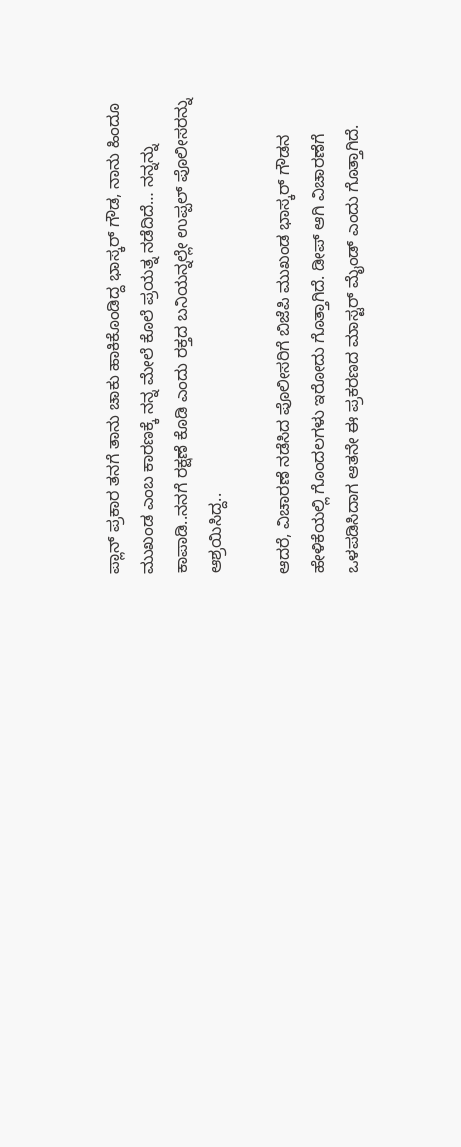ಪ್ಲಾನ್ ಪ್ರಕಾರ ತನಗೆ ತಾನು ಚಾಕು ಹಾಕಿಕೊಂಡಿದ್ದ ಭಾಸ್ಕರ್ ಗೌಡ, ನಾನು ಹಿಂದೂ ಮುಖಂಡ ಎಂಬ ಕಾರಣಕ್ಕೆ ನನ್ನ ಮೇಲೆ ಕೊಲೆ ಪ್ರಯತ್ನ ನಡೆದಿದೆ… ನನ್ನನ್ನು ಕಾಪಾಡಿ..ನನಗೆ ರಕ್ಷಣೆ ಕೊಡಿ ಎಂದು ರಕ್ತದ ಬನಿಯನ್ನಲ್ಲೇ ಉಪ್ಪಲ್ ಪೊಲೀಸರನ್ನು ಆಶ್ರಯಿಸಿದ್ದ..

ಆದರೆ, ವಿಚಾರಣೆ ನಡೆಸಿದ ಪೊಲೀಸರಿಗೆ ಬಿಜೆಪಿ ಮುಖಂಡ ಭಾಸ್ಕರ್ ಗೌಡನ ಹೇಳಿಕೆಯಲ್ಲಿ ಗೊಂದಲಗಳು ಇರೋದು ಗೊತ್ತಾಗಿದೆ. ಡೀಪ್ ಆಗಿ ವಿಚಾರಣೆಗೆ ಒಳಪಡಿಸಿದಾಗ ಆತನೇ ಈ ಪ್ರಕರಣದ ಮಾಸ್ಟರ್ ಮೈಂಡ್ ಎಂದು ಗೊತ್ತಾಗಿದೆ.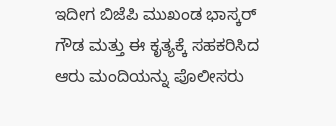ಇದೀಗ ಬಿಜೆಪಿ ಮುಖಂಡ ಭಾಸ್ಕರ್ ಗೌಡ ಮತ್ತು ಈ ಕೃತ್ಯಕ್ಕೆ ಸಹಕರಿಸಿದ ಆರು ಮಂದಿಯನ್ನು ಪೊಲೀಸರು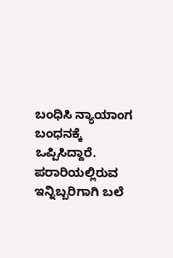ಬಂಧಿಸಿ ನ್ಯಾಯಾಂಗ ಬಂಧನಕ್ಕೆ ಒಪ್ಪಿಸಿದ್ದಾರೆ. ಪರಾರಿಯಲ್ಲಿರುವ ಇನ್ನಿಬ್ಬರಿಗಾಗಿ ಬಲೆ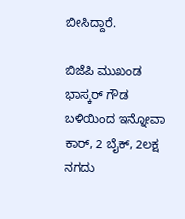ಬೀಸಿದ್ದಾರೆ.

ಬಿಜೆಪಿ ಮುಖಂಡ ಭಾಸ್ಕರ್ ಗೌಡ ಬಳಿಯಿಂದ ಇನ್ನೋವಾ ಕಾರ್, 2 ಬೈಕ್, 2ಲಕ್ಷ ನಗದು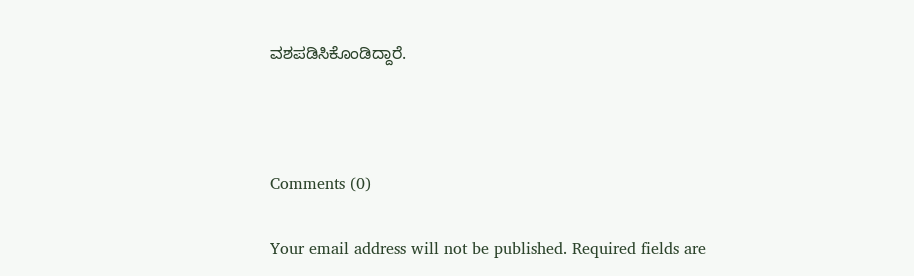ವಶಪಡಿಸಿಕೊಂಡಿದ್ದಾರೆ.



Comments (0)

Your email address will not be published. Required fields are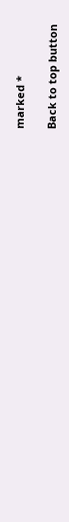marked *

Back to top button